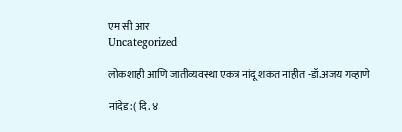एम सी आर
Uncategorized

लोकशाही आणि जातीव्यवस्था एकत्र नांदू शकत नाहीत -डॉ.अजय गव्हाणे

नांदेड:( दि. ४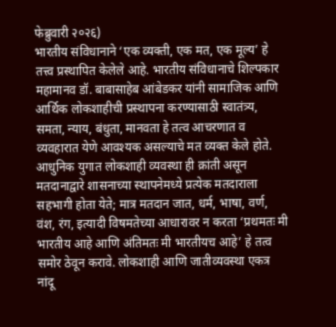फेब्रुवारी २०२६)
भारतीय संविधानाने ‘एक व्यक्ती, एक मत, एक मूल्य’ हे तत्त्व प्रस्थापित केलेले आहे. भारतीय संविधानाचे शिल्पकार महामानव डॉ. बाबासाहेब आंबेडकर यांनी सामाजिक आणि आर्थिक लोकशाहीची प्रस्थापना करण्यासाठी स्वातंत्र्य, समता, न्याय, बंधुता, मानवता हे तत्व आचरणात व व्यवहारात येणे आवश्यक असल्याचे मत व्यक्त केले होते. आधुनिक युगात लोकशाही व्यवस्था ही क्रांती असून मतदानाद्वारे शासनाच्या स्थापनेमध्ये प्रत्येक मतदाराला सहभागी होता येते; मात्र मतदान जात, धर्म, भाषा, वर्ण, वंश, रंग, इत्यादी विषमतेच्या आधारावर न करता ‘प्रथमतः मी भारतीय आहे आणि अंतिमतः मी भारतीयच आहे’ हे तत्व समोर ठेवून करावे. लोकशाही आणि जातीव्यवस्था एकत्र नांदू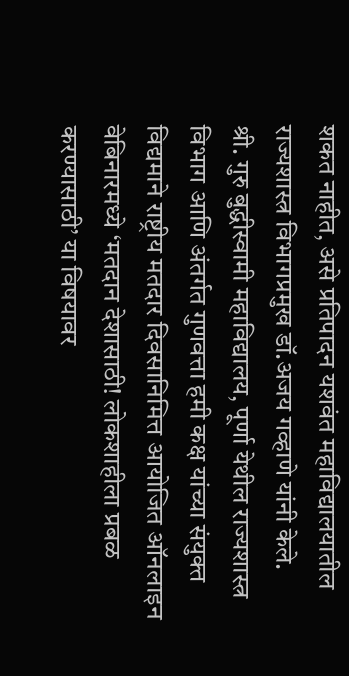शकत नाहीत, असे प्रतिपादन यशवंत महाविद्यालयातील राज्यशास्त्र विभागप्रमुख डॉ.अजय गव्हाणे यांनी केले.
श्री. गुरु बुद्धीस्वामी महाविद्यालय, पूर्णा येथील राज्यशास्त्र विभाग आणि अंतर्गत गुणवत्ता हमी कक्ष यांच्या संयुक्त विद्यमाने राष्ट्रीय मतदार दिवसानिमित्त आयोजित ऑनलाइन वेबिनारमध्ये ‘मतदान देशासाठी! लोकशाहीला प्रबळ करण्यासाठी’ या विषयावर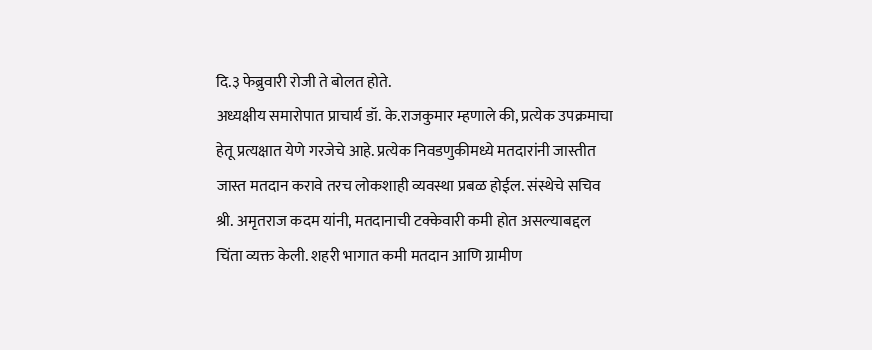दि.३ फेब्रुवारी रोजी ते बोलत होते.
अध्यक्षीय समारोपात प्राचार्य डॉ. के.राजकुमार म्हणाले की, प्रत्येक उपक्रमाचा हेतू प्रत्यक्षात येणे गरजेचे आहे. प्रत्येक निवडणुकीमध्ये मतदारांनी जास्तीत जास्त मतदान करावे तरच लोकशाही व्यवस्था प्रबळ होईल. संस्थेचे सचिव श्री. अमृतराज कदम यांनी, मतदानाची टक्केवारी कमी होत असल्याबद्दल चिंता व्यक्त केली. शहरी भागात कमी मतदान आणि ग्रामीण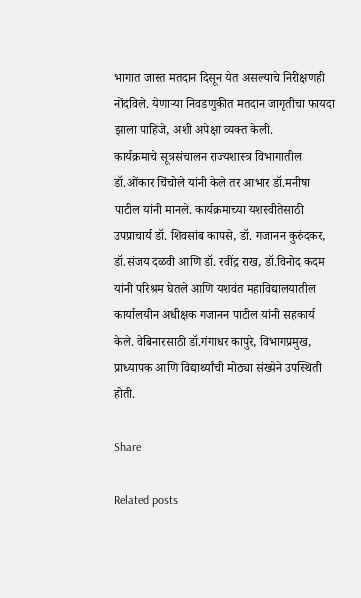भागात जास्त मतदान दिसून येत असल्याचे निरीक्षणही नोंदविले. येणाऱ्या निवडणुकीत मतदान जागृतीचा फायदा झाला पाहिजे, अशी अपेक्षा व्यक्त केली.
कार्यक्रमाचे सूत्रसंचालन राज्यशास्त्र विभागातील डॉ.ओंकार चिंचोले यांनी केले तर आभार डॉ.मनीषा पाटील यांनी मानले. कार्यक्रमाच्या यशस्वीतेसाठी उपप्राचार्य डॉ. शिवसांब कापसे, डॉ. गजानन कुरुंदकर, डॉ.संजय दळवी आणि डॉ. रवींद्र राख, डॉ.विनोद कदम यांनी परिश्रम घेतले आणि यशवंत महाविद्यालयातील कार्यालयीन अधीक्षक गजानन पाटील यांनी सहकार्य केले. वेबिनारसाठी डॉ.गंगाधर कापुरे, विभागप्रमुख, प्राध्यापक आणि विद्यार्थ्यांची मोठ्या संख्येने उपस्थिती होती.

Share

Related posts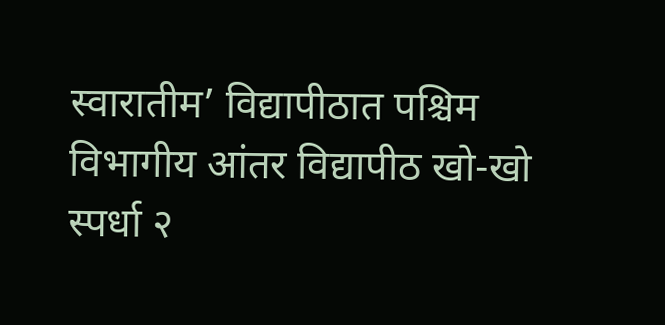स्वारातीम’ विद्यापीठात पश्चिम विभागीय आंतर विद्यापीठ खो-खो स्पर्धा २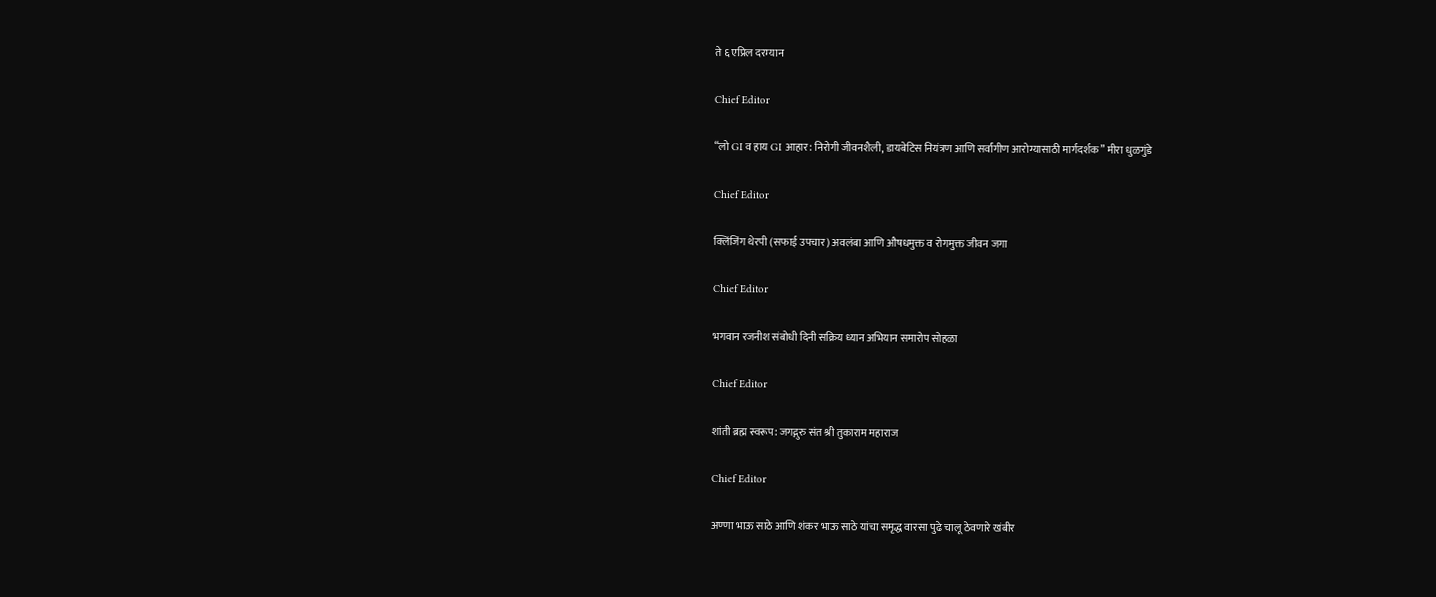ते ६ एप्रिल दरम्यान

Chief Editor

“लो GI व हाय GI आहार: निरोगी जीवनशैली, डायबेटिस नियंत्रण आणि सर्वांगीण आरोग्यासाठी मार्गदर्शक” मीरा धुळगुंडे

Chief Editor

क्लिंजिंग थेरपी (सफाई उपचार) अवलंबा आणि औषधमुक्त व रोगमुक्त जीवन जगा

Chief Editor

भगवान रजनीश संबोधी दिनी सक्रिय ध्यान अभियान समारोप सोहळा

Chief Editor

शांती ब्रह्म स्वरूप: जगद्गुरु संत श्री तुकाराम महाराज

Chief Editor

अण्णा भाऊ साठे आणि शंकर भाऊ साठे यांचा समृद्ध वारसा पुढे चालू ठेवणारे खंबीर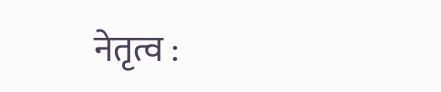नेतृत्व :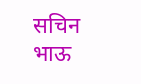सचिन भाऊ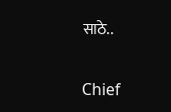साठे..

Chief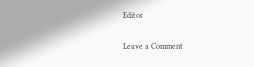Editor

Leave a Comment